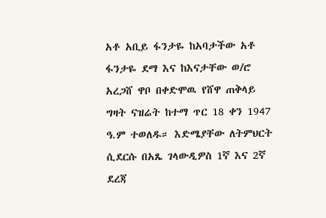አቶ አቢይ ፋንታዬ ከአባታችው አቶ ፋንታዬ ደማ እና ከእናታቸው ወ/ሮ አረጋሸ ዋቦ በቀድሞዉ የሸዋ ጠቅላይ ግዛት ናዝሬት ከተማ ጥር 18 ቀን 1947 ዓ.ም ተወለዱ። እድሜያቸው ለትምህርት ሲደርሱ በአጼ ገላውዲዎስ 1ኛ እና 2ኛ ደረጃ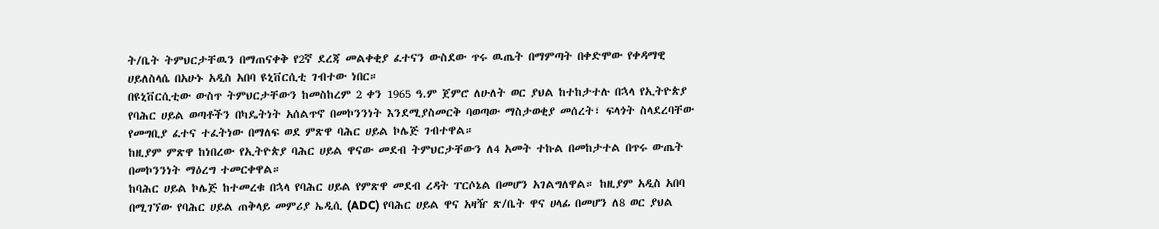ት/ቤት ትምህርታቸዉን በማጠናቀቅ የ2ኛ ደረጃ መልቀቂያ ፈተናን ውስደው ጥሩ ዉጤት በማምጣት በቀድሞው የቀዳማዊ ሀይለስላሴ በአሁኑ አዲስ አበባ ዩኒቨርሲቲ ገብተው ነበር።
በዩኒቨርሲቲው ውስጥ ትምህርታቸውን ከመስከረም 2 ቀን 1965 ዓ.ም ጀምሮ ለሁለት ወር ያህል ከተከታተሉ በኋላ የኢትዮጵያ የባሕር ሀይል ወጣቶችን በካዴትነት አሰልጥኖ በመኮንንነት እንደሚያስመርቅ ባወጣው ማስታወቂያ መሰረት፣ ፍላጎት ስላደረባቸው የመግቢያ ፈተና ተፈትነው በማለፍ ወደ ምጽዋ ባሕር ሀይል ኮሌጅ ገብተዋል።
ከዚያም ምጽዋ ከነበረው የኢትዮጵያ ባሕር ሀይል ዋናው መደብ ትምህርታቸውን ለ4 አመት ተኩል በመከታተል በጥሩ ውጤት በመኮንንነት ማዕረግ ተመርቀዋል።
ከባሕር ሀይል ኮሌጅ ከተመረቁ በኋላ የባሕር ሀይል የምጽዋ መደብ ረዳት ፐርሶኔል በመሆን አገልግለዋል። ከዚያም አዲስ አበባ በሚገኘው የባሕር ሀይል ጠቅላይ መምሪያ ኤዲሲ (ADC) የባሕር ሀይል ዋና አዛዥ ጽ/ቤት ዋና ሀላፊ በመሆን ለ8 ወር ያህል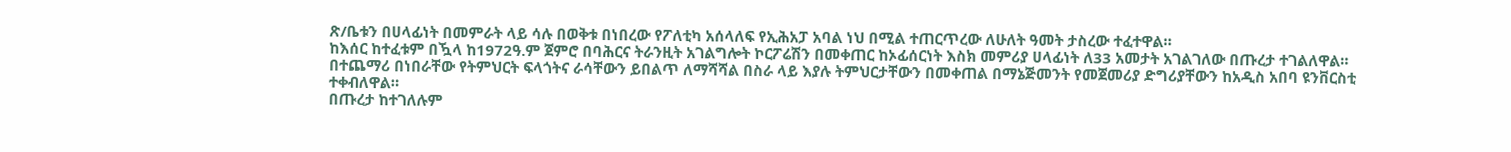ጽ/ቤቱን በሀላፊነት በመምራት ላይ ሳሉ በወቅቱ በነበረው የፖለቲካ አሰላለፍ የኢሕአፓ አባል ነህ በሚል ተጠርጥረው ለሁለት ዓመት ታስረው ተፈተዋል።
ከእሰር ከተፈቱም በዃላ ከ1972ዓ.ም ጀምሮ በባሕርና ትራንዚት አገልግሎት ኮርፖሬሽን በመቀጠር ከኦፊሰርነት እስክ መምሪያ ሀላፊነት ለ33 አመታት አገልገለው በጡረታ ተገልለዋል። በተጨማሪ በነበራቸው የትምህርት ፍላጎትና ራሳቸውን ይበልጥ ለማሻሻል በስራ ላይ እያሉ ትምህርታቸውን በመቀጠል በማኔጅመንት የመጀመሪያ ድግሪያቸውን ከአዲስ አበባ ዩንቨርስቲ ተቀብለዋል።
በጡረታ ከተገለሉም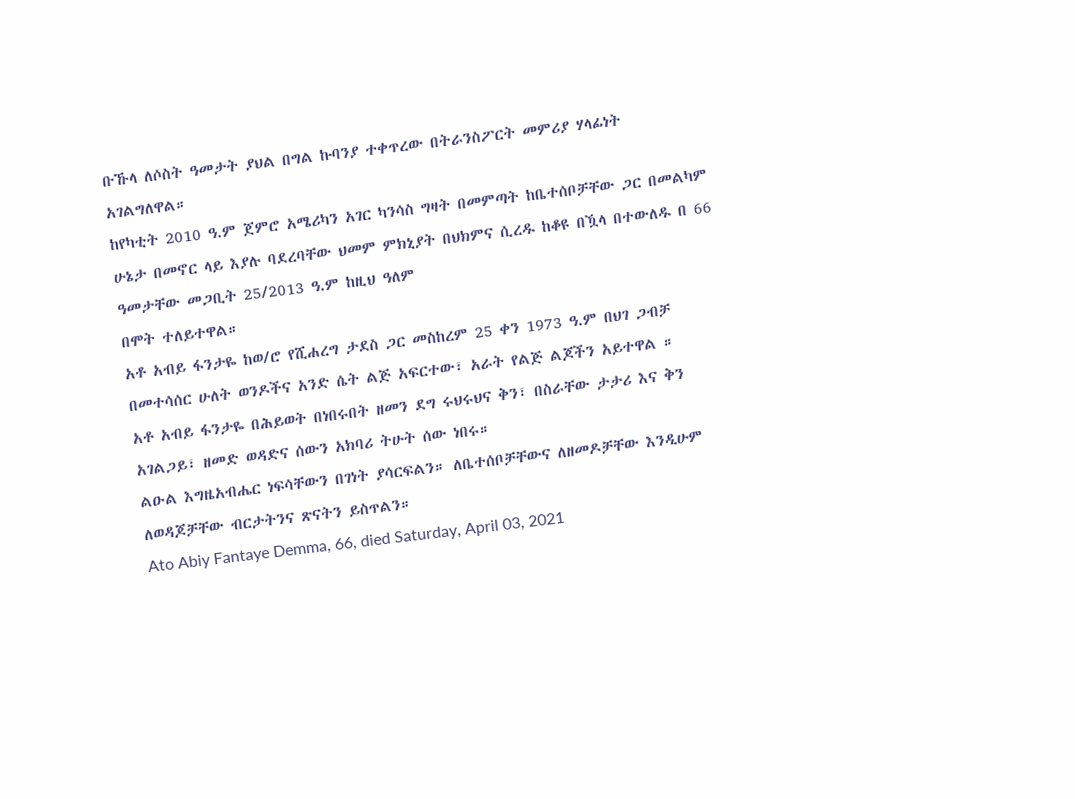ቡኹላ ለሶስት ዓመታት ያህል በግል ኩባንያ ተቀጥረው በትራንስፖርት መምሪያ ሃላፊነት አገልግለዋል።
ከየካቲት 2010 ዓ.ም ጀምሮ አሜሪካን አገር ካንሳስ ግዛት በመምጣት ከቤተሰቦቻቸው ጋር በመልካም ሁኔታ በመኖር ላይ እያሉ ባደረባቸው ህመም ምክኒያት በህክምና ሲረዱ ከቆዩ በዃላ በተውለዱ በ 66 ዓመታቸው መጋቢት 25/2013 ዓ.ም ከዚህ ዓለም
በሞት ተለይተዋል።
አቶ አብይ ፋንታዬ ከወ/ሮ የሺሐረግ ታደስ ጋር መስከረም 25 ቀን 1973 ዓ.ም በህገ ጋብቻ በመተሳሰር ሁለት ወንዶችና አንድ ሴት ልጅ አፍርተው፣ አራት የልጅ ልጆችን አይተዋል ።
አቶ አብይ ፋንታዬ በሕይወት በነበሩበት ዘመን ደግ ሩህሩህና ቅን፣ በስራቸው ታታሪ እና ቅን አገልጋይ፣ ዘመድ ወዳድና ሰውን አክባሪ ትሁት ሰው ነበሩ።
ልዑል እግዜአብሔር ነፍሳቸውን በገነት ያሳርፍልን። ለቤተሰቦቻቸውና ለዘመዶቻቸው እንዲሁም ለወዳጆቻቸው ብርታትንና ጽናትን ይስጥልን።
Ato Abiy Fantaye Demma, 66, died Saturday, April 03, 2021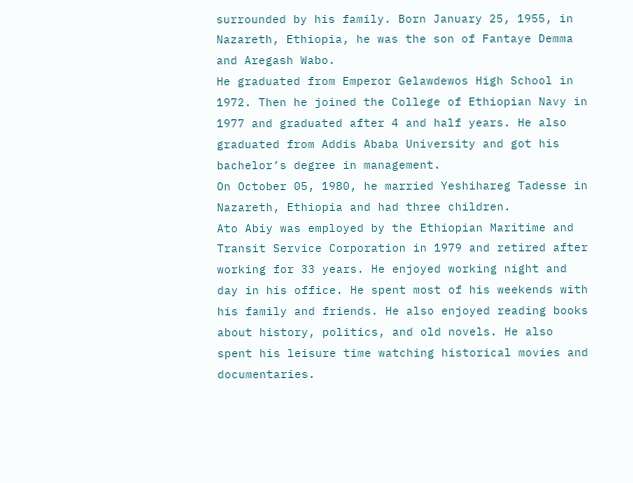surrounded by his family. Born January 25, 1955, in Nazareth, Ethiopia, he was the son of Fantaye Demma and Aregash Wabo.
He graduated from Emperor Gelawdewos High School in 1972. Then he joined the College of Ethiopian Navy in 1977 and graduated after 4 and half years. He also graduated from Addis Ababa University and got his bachelor’s degree in management.
On October 05, 1980, he married Yeshihareg Tadesse in Nazareth, Ethiopia and had three children.
Ato Abiy was employed by the Ethiopian Maritime and Transit Service Corporation in 1979 and retired after working for 33 years. He enjoyed working night and day in his office. He spent most of his weekends with his family and friends. He also enjoyed reading books about history, politics, and old novels. He also spent his leisure time watching historical movies and documentaries.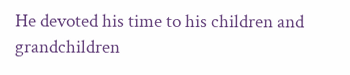He devoted his time to his children and grandchildren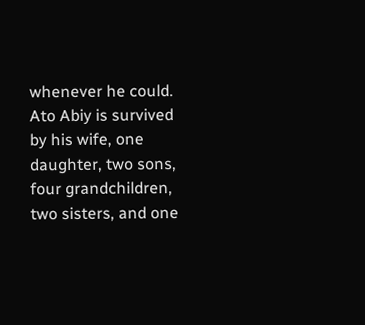whenever he could.
Ato Abiy is survived by his wife, one daughter, two sons, four grandchildren, two sisters, and one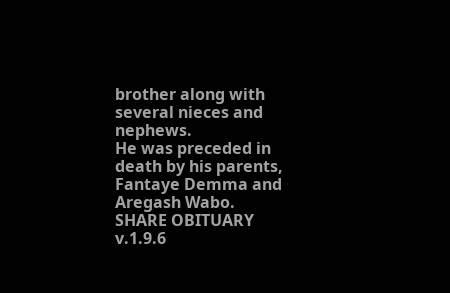brother along with several nieces and nephews.
He was preceded in death by his parents, Fantaye Demma and Aregash Wabo.
SHARE OBITUARY
v.1.9.6